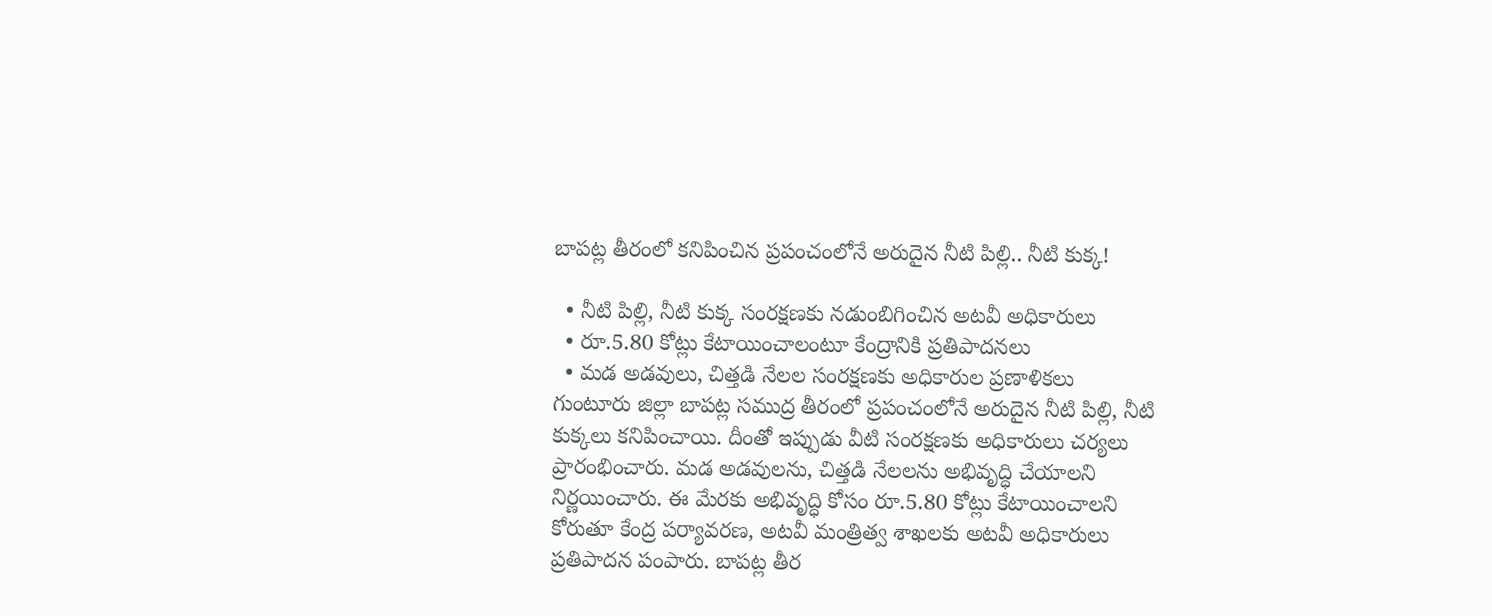బాపట్ల తీరంలో కనిపించిన ప్రపంచంలోనే అరుదైన నీటి పిల్లి.. నీటి కుక్క!

  • నీటి పిల్లి, నీటి కుక్క సంరక్షణకు నడుంబిగించిన అటవీ అధికారులు
  • రూ.5.80 కోట్లు కేటాయించాలంటూ కేంద్రానికి ప్రతిపాదనలు
  • మడ అడవులు, చిత్తడి నేలల సంరక్షణకు అధికారుల ప్రణాళికలు
గుంటూరు జిల్లా బాపట్ల సముద్ర తీరంలో ప్రపంచంలోనే అరుదైన నీటి పిల్లి, నీటి కుక్కలు కనిపించాయి. దీంతో ఇప్పుడు వీటి సంరక్షణకు అధికారులు చర్యలు ప్రారంభించారు. మడ అడవులను, చిత్తడి నేలలను అభివృద్ధి చేయాలని నిర్ణయించారు. ఈ మేరకు అభివృద్ధి కోసం రూ.5.80 కోట్లు కేటాయించాలని కోరుతూ కేంద్ర పర్యావరణ, అటవీ మంత్రిత్వ శాఖలకు అటవీ అధికారులు ప్రతిపాదన పంపారు. బాపట్ల తీర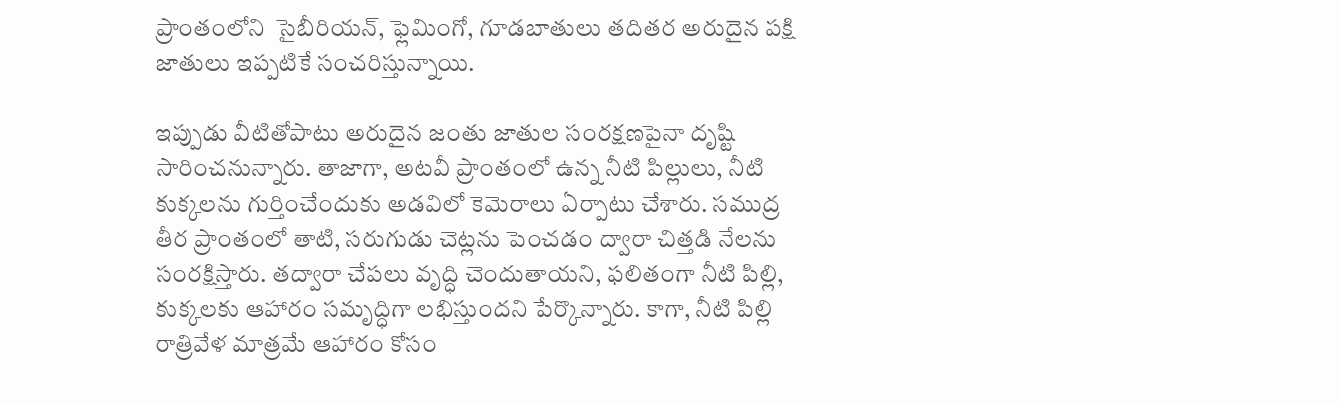ప్రాంతంలోని  సైబీరియన్, ఫ్లెమింగో, గూడబాతులు తదితర అరుదైన పక్షి జాతులు ఇప్పటికే సంచరిస్తున్నాయి.

ఇప్పుడు వీటితోపాటు అరుదైన జంతు జాతుల సంరక్షణపైనా దృష్టి సారించనున్నారు. తాజాగా, అటవీ ప్రాంతంలో ఉన్న నీటి పిల్లులు, నీటి కుక్కలను గుర్తించేందుకు అడవిలో కెమెరాలు ఏర్పాటు చేశారు. సముద్ర తీర ప్రాంతంలో తాటి, సరుగుడు చెట్లను పెంచడం ద్వారా చిత్తడి నేలను సంరక్షిస్తారు. తద్వారా చేపలు వృద్ధి చెందుతాయని, ఫలితంగా నీటి పిల్లి, కుక్కలకు ఆహారం సమృద్ధిగా లభిస్తుందని పేర్కొన్నారు. కాగా, నీటి పిల్లి రాత్రివేళ మాత్రమే ఆహారం కోసం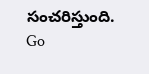సంచరిస్తుంది.
Go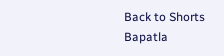Back to Shorts
Bapatla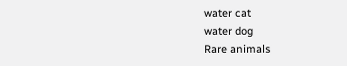water cat
water dog
Rare animals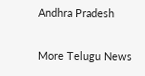Andhra Pradesh

More Telugu News